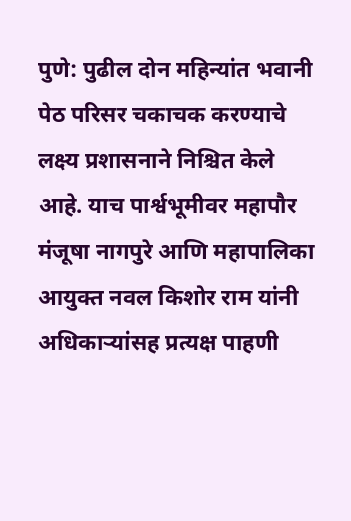पुणे: पुढील दोन महिन्यांत भवानी पेठ परिसर चकाचक करण्याचे लक्ष्य प्रशासनाने निश्चित केले आहे. याच पार्श्वभूमीवर महापौर मंजूषा नागपुरे आणि महापालिका आयुक्त नवल किशोर राम यांनी अधिकाऱ्यांसह प्रत्यक्ष पाहणी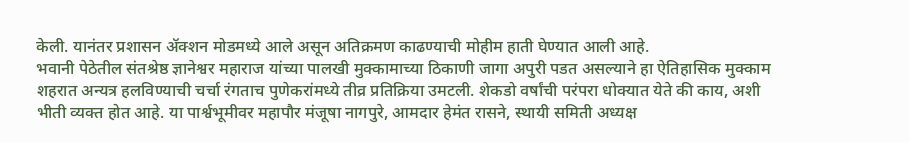केली. यानंतर प्रशासन ॲक्शन मोडमध्ये आले असून अतिक्रमण काढण्याची मोहीम हाती घेण्यात आली आहे.
भवानी पेठेतील संतश्रेष्ठ ज्ञानेश्वर महाराज यांच्या पालखी मुक्कामाच्या ठिकाणी जागा अपुरी पडत असल्याने हा ऐतिहासिक मुक्काम शहरात अन्यत्र हलविण्याची चर्चा रंगताच पुणेकरांमध्ये तीव्र प्रतिक्रिया उमटली. शेकडो वर्षांची परंपरा धोक्यात येते की काय, अशी भीती व्यक्त होत आहे. या पार्श्वभूमीवर महापौर मंजूषा नागपुरे, आमदार हेमंत रासने, स्थायी समिती अध्यक्ष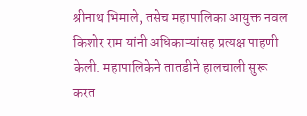श्रीनाथ भिमाले, तसेच महापालिका आयुक्त नवल किशोर राम यांनी अधिकाऱ्यांसह प्रत्यक्ष पाहणी केली. महापालिकेने तातडीने हालचाली सुरू करत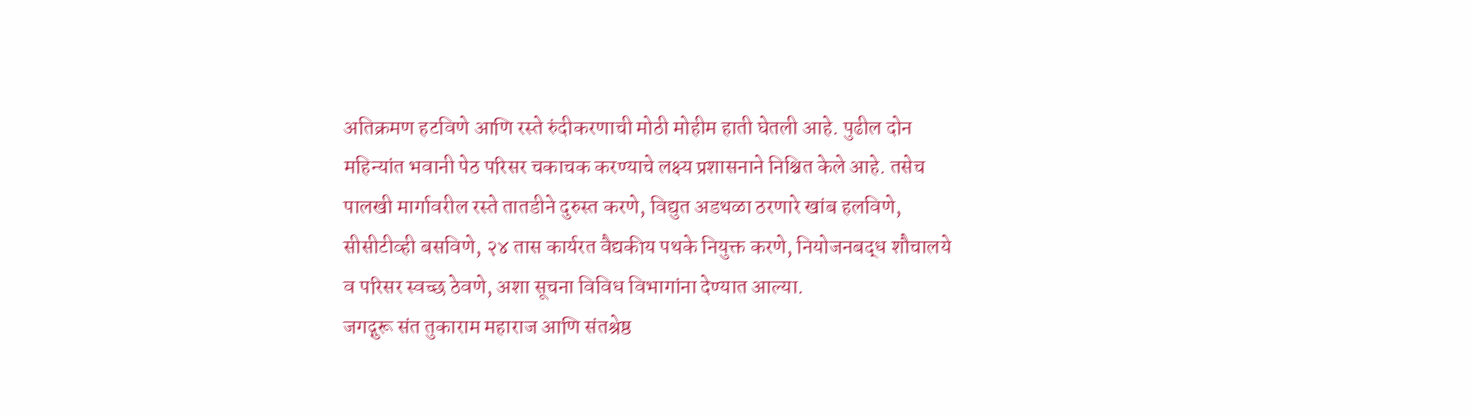अतिक्रमण हटविणे आणि रस्ते रुंदीकरणाची मोठी मोहीम हाती घेतली आहे. पुढील दोन महिन्यांत भवानी पेठ परिसर चकाचक करण्याचे लक्ष्य प्रशासनाने निश्चित केले आहे. तसेच पालखी मार्गावरील रस्ते तातडीने दुरुस्त करणे, विद्युत अडथळा ठरणारे खांब हलविणे, सीसीटीव्ही बसविणे, २४ तास कार्यरत वैद्यकीय पथके नियुक्त करणे, नियोजनबद्ध शौचालये व परिसर स्वच्छ ठेवणे, अशा सूचना विविध विभागांना देण्यात आल्या.
जगद्गुरू संत तुकाराम महाराज आणि संतश्रेष्ठ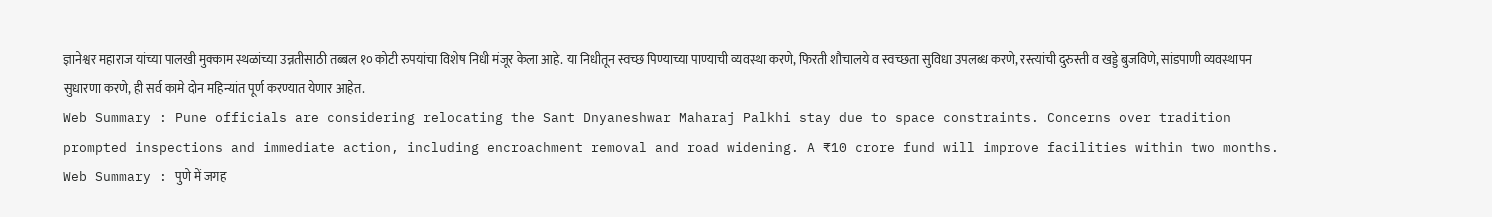ज्ञानेश्वर महाराज यांच्या पालखी मुक्काम स्थळांच्या उन्नतीसाठी तब्बल १० कोटी रुपयांचा विशेष निधी मंजूर केला आहे. या निधीतून स्वच्छ पिण्याच्या पाण्याची व्यवस्था करणे, फिरती शौचालये व स्वच्छता सुविधा उपलब्ध करणे, रस्त्यांची दुरुस्ती व खड्डे बुजविणे, सांडपाणी व्यवस्थापन सुधारणा करणे, ही सर्व कामे दोन महिन्यांत पूर्ण करण्यात येणार आहेत.
Web Summary : Pune officials are considering relocating the Sant Dnyaneshwar Maharaj Palkhi stay due to space constraints. Concerns over tradition prompted inspections and immediate action, including encroachment removal and road widening. A ₹10 crore fund will improve facilities within two months.
Web Summary : पुणे में जगह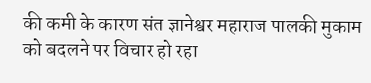की कमी के कारण संत ज्ञानेश्वर महाराज पालकी मुकाम को बदलने पर विचार हो रहा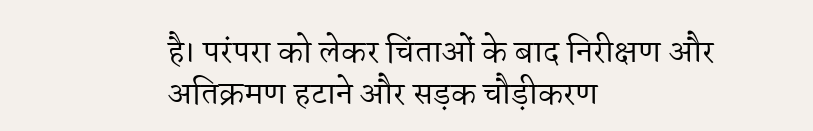है। परंपरा को लेकर चिंताओं के बाद निरीक्षण और अतिक्रमण हटाने और सड़क चौड़ीकरण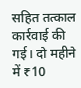सहित तत्काल कार्रवाई की गई। दो महीने में ₹10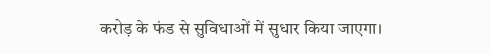करोड़ के फंड से सुविधाओं में सुधार किया जाएगा।